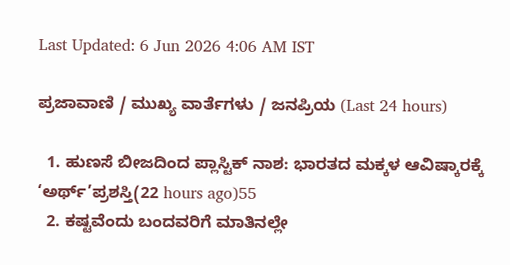Last Updated: 6 Jun 2026 4:06 AM IST

ಪ್ರಜಾವಾಣಿ / ಮುಖ್ಯ ವಾರ್ತೆಗಳು / ಜನಪ್ರಿಯ (Last 24 hours)

  1. ಹುಣಸೆ ಬೀಜದಿಂದ ಪ್ಲಾಸ್ಟಿಕ್ ನಾಶ: ಭಾರತದ ಮಕ್ಕಳ ಆವಿಷ್ಕಾರಕ್ಕೆ ‘ಅರ್ಥ್’ಪ್ರಶಸ್ತಿ(22 hours ago)55
  2. ಕಷ್ಟವೆಂದು ಬಂದವರಿಗೆ ಮಾತಿನಲ್ಲೇ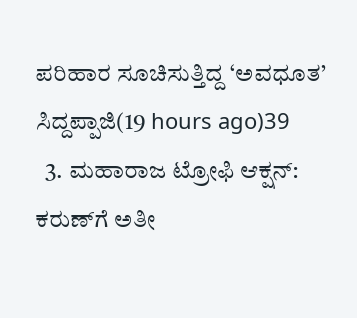ಪರಿಹಾರ ಸೂಚಿಸುತ್ತಿದ್ದ ‘ಅವಧೂತ’ ಸಿದ್ದಪ್ಪಾಜಿ(19 hours ago)39
  3. ಮಹಾರಾಜ ಟ್ರೋಫಿ ಆಕ್ಷನ್: ಕರುಣ್‌ಗೆ ಅತೀ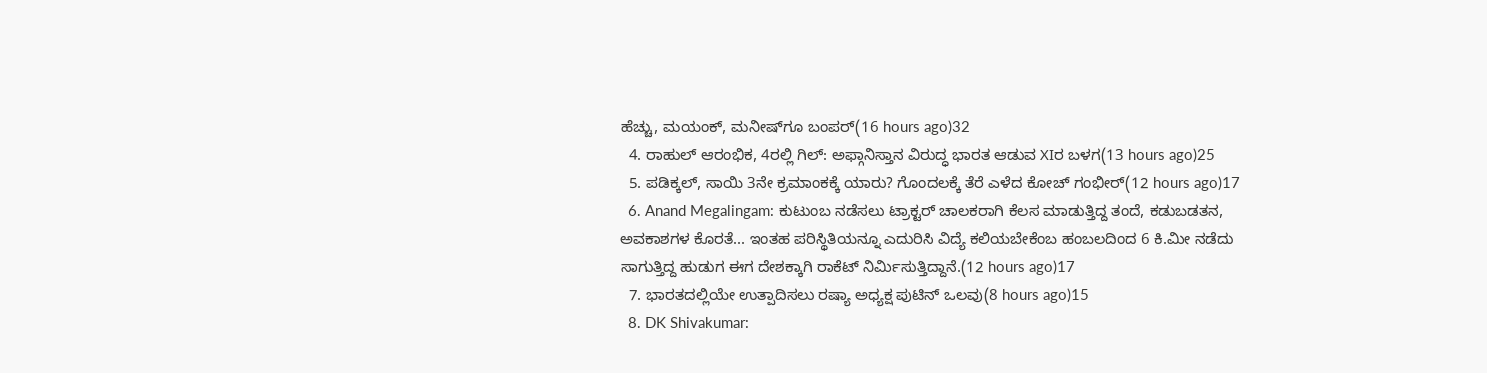ಹೆಚ್ಚು, ಮಯಂಕ್, ಮನೀಷ್‌ಗೂ ಬಂಪರ್(16 hours ago)32
  4. ರಾಹುಲ್ ಆರಂಭಿಕ, 4ರಲ್ಲಿ ಗಿಲ್: ಅಫ್ಗಾನಿಸ್ತಾನ ವಿರುದ್ಧ ಭಾರತ ಆಡುವ XIರ ಬಳಗ(13 hours ago)25
  5. ಪಡಿಕ್ಕಲ್, ಸಾಯಿ 3ನೇ ಕ್ರಮಾಂಕಕ್ಕೆ ಯಾರು? ಗೊಂದಲಕ್ಕೆ ತೆರೆ ಎಳೆದ ಕೋಚ್ ಗಂಭೀರ್(12 hours ago)17
  6. Anand Megalingam: ಕುಟುಂಬ ನಡೆಸಲು ಟ್ರಾಕ್ಟರ್‌ ಚಾಲಕರಾಗಿ ಕೆಲಸ ಮಾಡುತ್ತಿದ್ದ ತಂದೆ, ಕಡುಬಡತನ, ಅವಕಾಶಗಳ ಕೊರತೆ... ಇಂತಹ ಪರಿಸ್ಥಿತಿಯನ್ನೂ ಎದುರಿಸಿ ವಿದ್ಯೆ ಕಲಿಯಬೇಕೆಂಬ ಹಂಬಲದಿಂದ 6 ಕಿ.ಮೀ ನಡೆದು ಸಾಗುತ್ತಿದ್ದ ಹುಡುಗ ಈಗ ದೇಶಕ್ಕಾಗಿ ರಾಕೆಟ್ ನಿರ್ಮಿಸುತ್ತಿದ್ದಾನೆ.(12 hours ago)17
  7. ಭಾರತದಲ್ಲಿಯೇ ಉತ್ಪಾದಿಸಲು ರಷ್ಯಾ ಅಧ್ಯಕ್ಷ ಪುಟಿನ್ ಒಲವು(8 hours ago)15
  8. DK Shivakumar: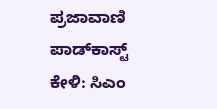ಪ್ರಜಾವಾಣಿ ಪಾಡ್‌ಕಾಸ್ಟ್ ಕೇಳಿ: ಸಿಎಂ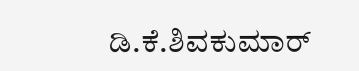ಡಿ.ಕೆ.ಶಿವಕುಮಾರ್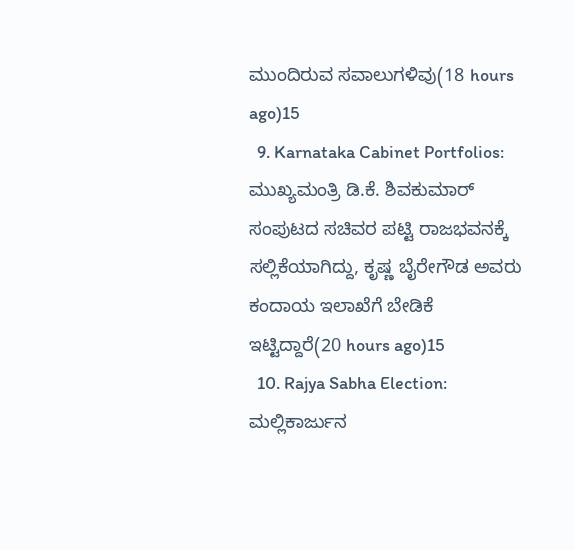ಮುಂದಿರುವ ಸವಾಲುಗಳಿವು(18 hours ago)15
  9. Karnataka Cabinet Portfolios: ಮುಖ್ಯಮಂತ್ರಿ ಡಿ.ಕೆ. ಶಿವಕುಮಾರ್ ಸಂಪುಟದ ಸಚಿವರ ಪಟ್ಟಿ ರಾಜಭವನಕ್ಕೆ ಸಲ್ಲಿಕೆಯಾಗಿದ್ದು, ಕೃಷ್ಣ ಬೈರೇಗೌಡ ಅವರು ಕಂದಾಯ ಇಲಾಖೆಗೆ ಬೇಡಿಕೆ ಇಟ್ಟಿದ್ದಾರೆ(20 hours ago)15
  10. Rajya Sabha Election: ಮಲ್ಲಿಕಾರ್ಜುನ‌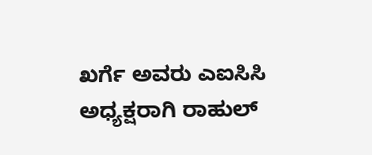ಖರ್ಗೆ ಅವರು ಎಐಸಿಸಿ ಅಧ್ಯಕ್ಷರಾಗಿ ರಾಹುಲ್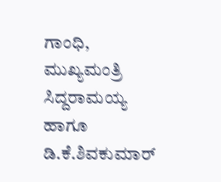ಗಾಂಧಿ, ಮುಖ್ಯಮಂತ್ರಿ ಸಿದ್ದರಾಮಯ್ಯ ಹಾಗೂ ಡಿ.ಕೆ.ಶಿವಕುಮಾರ್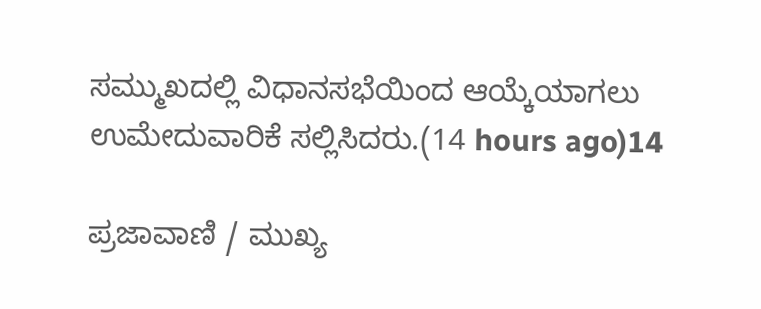ಸಮ್ಮುಖದಲ್ಲಿ ವಿಧಾನಸಭೆಯಿಂದ ಆಯ್ಕೆಯಾಗಲು ಉಮೇದುವಾರಿಕೆ ಸಲ್ಲಿಸಿದರು.(14 hours ago)14

ಪ್ರಜಾವಾಣಿ / ಮುಖ್ಯ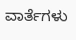ವಾರ್ತೆಗಳು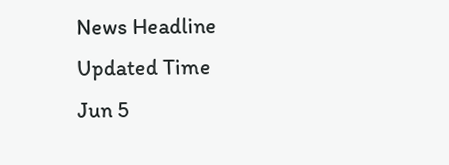News Headline
Updated Time
Jun 5